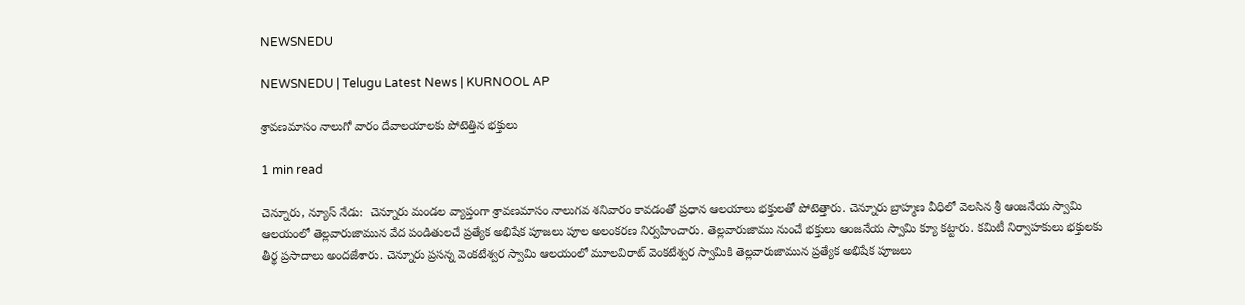NEWSNEDU

NEWSNEDU | Telugu Latest News | KURNOOL AP

శ్రావణమాసం నాలుగో వారం దేవాలయాలకు పోటెత్తిన భక్తులు

1 min read

చెన్నూరు, న్యూస్ నేడు:  చెన్నూరు మండల వ్యాప్తంగా శ్రావణమాసం నాలుగవ శనివారం కావడంతో ప్రధాన ఆలయాలు భక్తులతో పోటెత్తారు. చెన్నూరు బ్రాహ్మణ వీధిలో వెలసిన శ్రీ ఆంజనేయ స్వామి ఆలయంలో తెల్లవారుజామున వేద పండితులచే ప్రత్యేక అభిషేక పూజలు పూల అలంకరణ నిర్వహించారు. తెల్లవారుజాము నుంచే భక్తులు ఆంజనేయ స్వామి క్యూ కట్టారు. కమిటీ నిర్వాహకులు భక్తులకు తీర్థ ప్రసాదాలు అందజేశారు. చెన్నూరు ప్రసన్న వెంకటేశ్వర స్వామి ఆలయంలో మూలవిరాట్ వెంకటేశ్వర స్వామికి తెల్లవారుజామున ప్రత్యేక అభిషేక పూజలు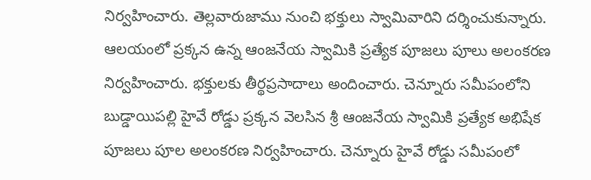నిర్వహించారు. తెల్లవారుజాము నుంచి భక్తులు స్వామివారిని దర్శించుకున్నారు. ఆలయంలో ప్రక్కన ఉన్న ఆంజనేయ స్వామికి ప్రత్యేక పూజలు పూలు అలంకరణ నిర్వహించారు. భక్తులకు తీర్థప్రసాదాలు అందించారు. చెన్నూరు సమీపంలోని బుడ్డాయిపల్లి హైవే రోడ్డు ప్రక్కన వెలసిన శ్రీ ఆంజనేయ స్వామికి ప్రత్యేక అభిషేక పూజలు పూల అలంకరణ నిర్వహించారు. చెన్నూరు హైవే రోడ్డు సమీపంలో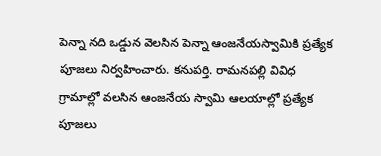పెన్నా నది ఒడ్డున వెలసిన పెన్నా ఆంజనేయస్వామికి ప్రత్యేక పూజలు నిర్వహించారు. కనుపర్తి. రామనపల్లి వివిధ గ్రామాల్లో వలసిన ఆంజనేయ స్వామి ఆలయాల్లో ప్రత్యేక పూజలు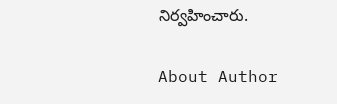నిర్వహించారు.

About Author